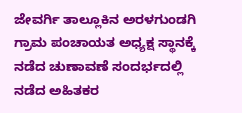ಜೇವರ್ಗಿ ತಾಲ್ಲೂಕಿನ ಅರಳಗುಂಡಗಿ ಗ್ರಾಮ ಪಂಚಾಯತ ಅಧ್ಯಕ್ಷ ಸ್ಥಾನಕ್ಕೆ ನಡೆದ ಚುಣಾವಣೆ ಸಂದರ್ಭದಲ್ಲಿ ನಡೆದ ಅಹಿತಕರ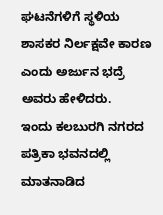ಘಟನೆಗಳಿಗೆ ಸ್ಥಳಿಯ ಶಾಸಕರ ನಿರ್ಲಕ್ಷವೇ ಕಾರಣ ಎಂದು ಅರ್ಜುನ ಭದ್ರೆ ಅವರು ಹೇಳಿದರು.
ಇಂದು ಕಲಬುರಗಿ ನಗರದ ಪತ್ರಿಕಾ ಭವನದಲ್ಲಿ ಮಾತನಾಡಿದ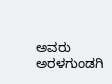ಅವರು ಅರಳಗುಂಡಗಿ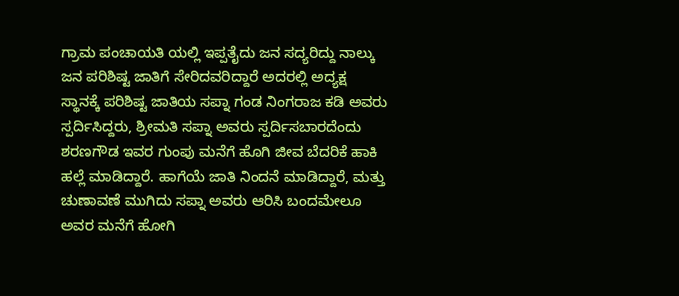ಗ್ರಾಮ ಪಂಚಾಯತಿ ಯಲ್ಲಿ ಇಪ್ಪತೈದು ಜನ ಸದ್ಯರಿದ್ದು ನಾಲ್ಕು ಜನ ಪರಿಶಿಷ್ಟ ಜಾತಿಗೆ ಸೇರಿದವರಿದ್ದಾರೆ ಅದರಲ್ಲಿ ಅದ್ಯಕ್ಷ ಸ್ಥಾನಕ್ಕೆ ಪರಿಶಿಷ್ಟ ಜಾತಿಯ ಸಪ್ನಾ ಗಂಡ ನಿಂಗರಾಜ ಕಡಿ ಅವರು ಸ್ಪರ್ದಿಸಿದ್ದರು, ಶ್ರೀಮತಿ ಸಪ್ನಾ ಅವರು ಸ್ಪರ್ದಿಸಬಾರದೆಂದು ಶರಣಗೌಡ ಇವರ ಗುಂಪು ಮನೆಗೆ ಹೊಗಿ ಜೀವ ಬೆದರಿಕೆ ಹಾಕಿ ಹಲ್ಲೆ ಮಾಡಿದ್ದಾರೆ. ಹಾಗೆಯೆ ಜಾತಿ ನಿಂದನೆ ಮಾಡಿದ್ದಾರೆ, ಮತ್ತು ಚುಣಾವಣೆ ಮುಗಿದು ಸಪ್ನಾ ಅವರು ಆರಿಸಿ ಬಂದಮೇಲೂ ಅವರ ಮನೆಗೆ ಹೋಗಿ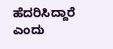ಹೆದರಿಸಿದ್ದಾರೆ ಎಂದು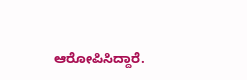ಆರೋಪಿಸಿದ್ದಾರೆ.